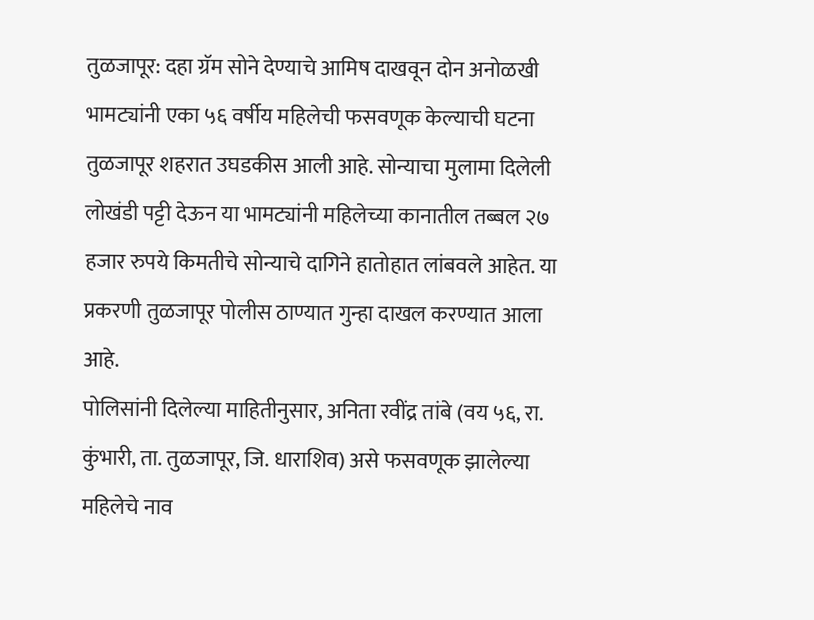तुळजापूर: दहा ग्रॅम सोने देण्याचे आमिष दाखवून दोन अनोळखी भामट्यांनी एका ५६ वर्षीय महिलेची फसवणूक केल्याची घटना तुळजापूर शहरात उघडकीस आली आहे. सोन्याचा मुलामा दिलेली लोखंडी पट्टी देऊन या भामट्यांनी महिलेच्या कानातील तब्बल २७ हजार रुपये किमतीचे सोन्याचे दागिने हातोहात लांबवले आहेत. या प्रकरणी तुळजापूर पोलीस ठाण्यात गुन्हा दाखल करण्यात आला आहे.
पोलिसांनी दिलेल्या माहितीनुसार, अनिता रवींद्र तांबे (वय ५६, रा. कुंभारी, ता. तुळजापूर, जि. धाराशिव) असे फसवणूक झालेल्या महिलेचे नाव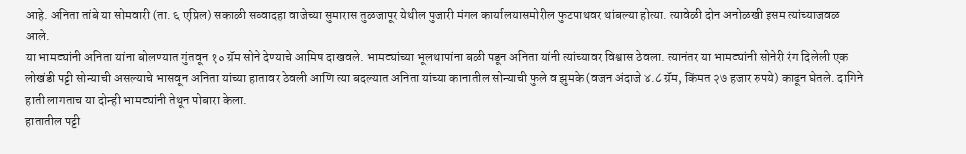आहे. अनिता तांबे या सोमवारी (ता. ६ एप्रिल) सकाळी सव्वादहा वाजेच्या सुमारास तुळजापूर येथील पुजारी मंगल कार्यालयासमोरील फुटपाथवर थांबल्या होत्या. त्यावेळी दोन अनोळखी इसम त्यांच्याजवळ आले.
या भामट्यांनी अनिता यांना बोलण्यात गुंतवून १० ग्रॅम सोने देण्याचे आमिष दाखवले. भामट्यांच्या भूलथापांना बळी पडून अनिता यांनी त्यांच्यावर विश्वास ठेवला. त्यानंतर या भामट्यांनी सोनेरी रंग दिलेली एक लोखंडी पट्टी सोन्याची असल्याचे भासवून अनिता यांच्या हातावर ठेवली आणि त्या बदल्यात अनिता यांच्या कानातील सोन्याची फुले व झुमके (वजन अंदाजे ४.८ ग्रॅम, किंमत २७ हजार रुपये) काढून घेतले. दागिने हाती लागताच या दोन्ही भामट्यांनी तेथून पोबारा केला.
हातातील पट्टी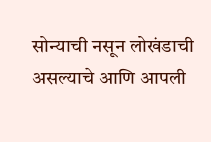सोन्याची नसून लोखंडाची असल्याचे आणि आपली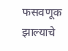फसवणूक झाल्याचे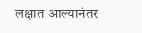लक्षात आल्यानंतर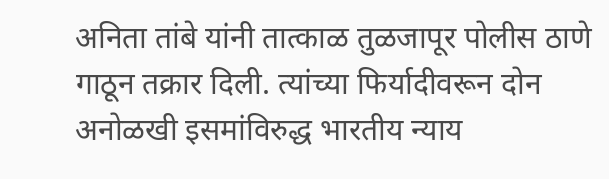अनिता तांबे यांनी तात्काळ तुळजापूर पोलीस ठाणे गाठून तक्रार दिली. त्यांच्या फिर्यादीवरून दोन अनोळखी इसमांविरुद्ध भारतीय न्याय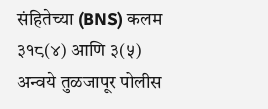संहितेच्या (BNS) कलम ३१८(४) आणि ३(५) अन्वये तुळजापूर पोलीस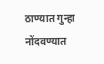ठाण्यात गुन्हा नोंदवण्यात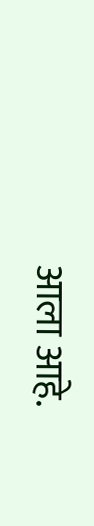आला आहे.